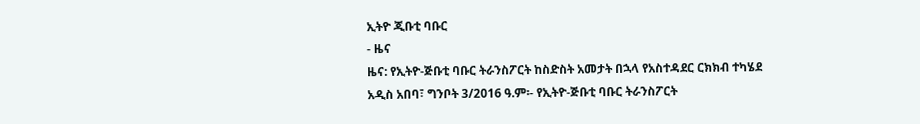ኢትዮ ጂቡቲ ባቡር
- ዜና
ዜና: የኢትዮ-ጅቡቲ ባቡር ትራንስፖርት ከስድስት አመታት በኋላ የአስተዳደር ርክክብ ተካሄደ
አዲስ አበባ፣ ግንቦት 3/2016 ዓ.ም፡- የኢትዮ-ጅቡቲ ባቡር ትራንስፖርት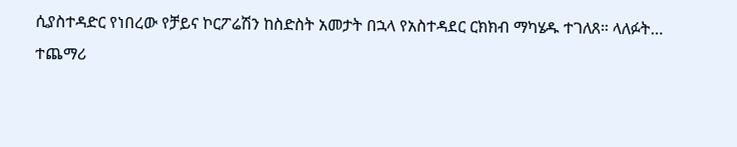ሲያስተዳድር የነበረው የቻይና ኮርፖሬሽን ከስድስት አመታት በኋላ የአስተዳደር ርክክብ ማካሄዱ ተገለጸ። ላለፉት…
ተጨማሪ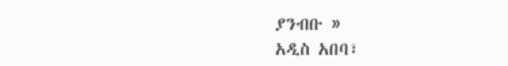ያንብቡ »
አዲስ አበባ፣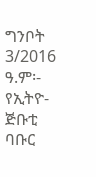ግንቦት 3/2016 ዓ.ም፡- የኢትዮ-ጅቡቲ ባቡር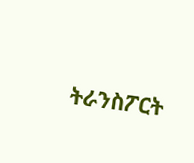ትራንስፖርት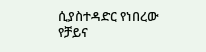ሲያስተዳድር የነበረው የቻይና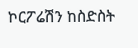ኮርፖሬሽን ከስድስት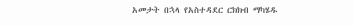አመታት በኋላ የአስተዳደር ርክክብ ማካሄዱ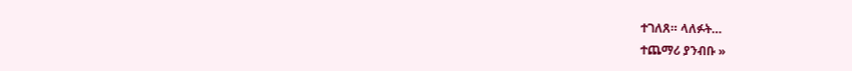ተገለጸ። ላለፉት…
ተጨማሪ ያንብቡ »